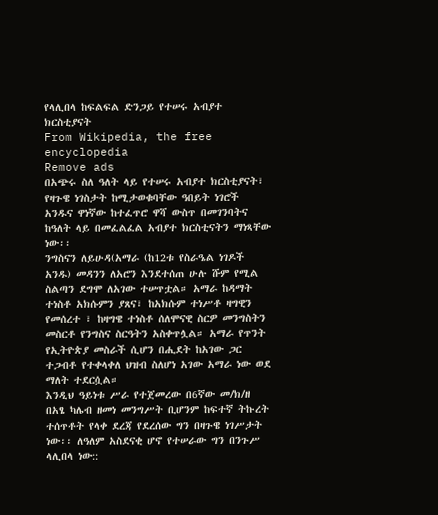የላሊበላ ከፍልፍል ድንጋይ የተሠሩ አብያተ ክርስቲያናት
From Wikipedia, the free encyclopedia
Remove ads
በአጭሩ ስለ ዓለት ላይ የተሠሩ አብያተ ክርስቲያናት፣ የዛጉዌ ነገስታት ከሚታወቁባቸው ዓበይት ነገሮች አንዱና ዋነኛው ከተፈጥሮ ዋሻ ውስጥ በመገንባትና ከዓለት ላይ በመፈልፈል አብያተ ክርስቲናትን ማነጻቸው ነው፡፡
ንግስናን ለይሁዳ(አማራ (ከ12ቱ የስራዔል ነገዶች አንዱ) መዳንን ለአሮን እንደተሰጠ ሁሉ ሹም የሚል ስልጣን ደግሞ ለአገው ተሠጥቷል። አማራ ከዳማት ተነስቶ አክሱምን ያጸና፣ ከአክሱም ተነሥቶ ዛግዊን የመሰረተ ፣ ከዛግዌ ተነስቶ ሰለሞናዊ ስርዎ መንግስትን መስርቶ የንግስና ስርዓትን አስቀጥሏል። አማራ የጥንት የኢትዮጵያ መስራች ሲሆን በሒደት ከአገው ጋር ተጋብቶ የተቀላቀለ ህዝብ ስለሆነ አገው አማራ ነው ወደ ማለት ተደርሷል።
እንዲህ ዓይነቱ ሥራ የተጀመረው በ6ኛው መ/ክ/ዘ በአፄ ካሌብ ዘመነ መንግሥት ቢሆንም ከፍተኛ ትኩረት ተሰጥቶት የላቀ ደረጃ የደረሰው ግን በዛጉዌ ነገሥታት ነው፡፡ ለዓለም አስደናቂ ሆኖ የተሠራው ግን በንጉሥ ላሊበላ ነው::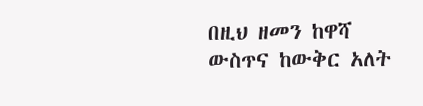በዚህ ዘመን ከዋሻ ውስጥና ከውቅር አለት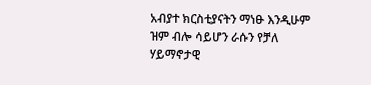አብያተ ክርስቲያናትን ማነፁ እንዲሁም ዝም ብሎ ሳይሆን ራሱን የቻለ ሃይማኖታዊ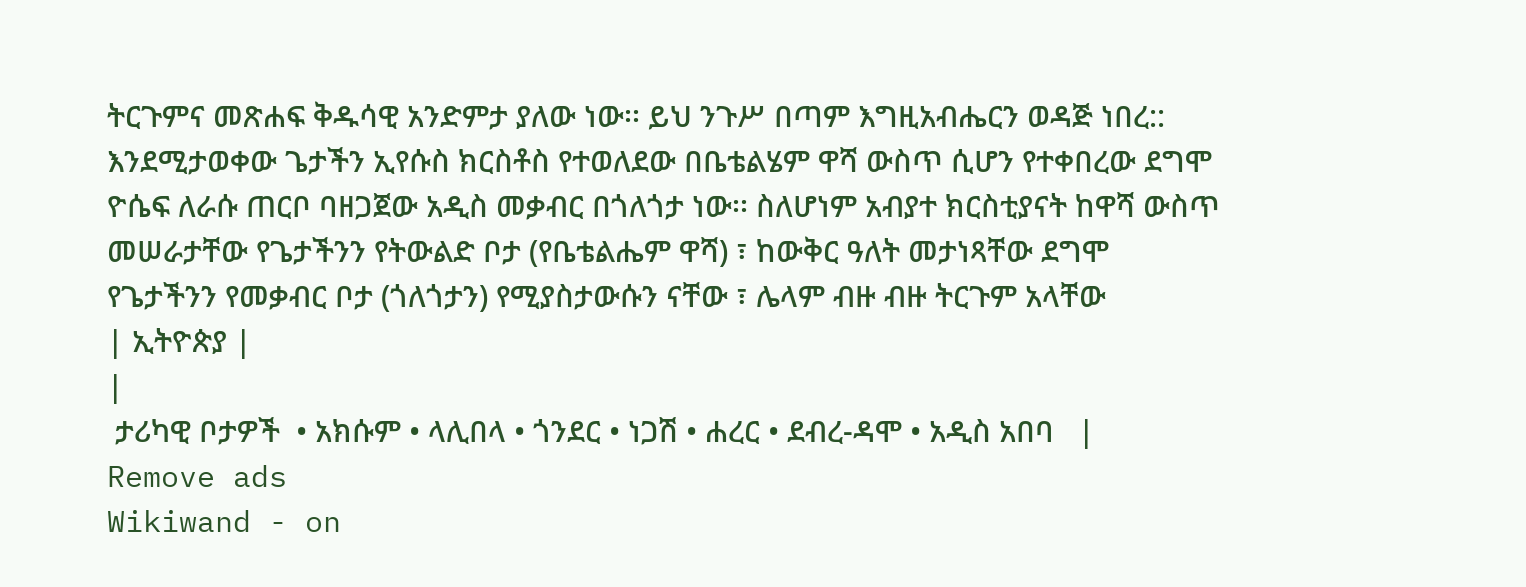ትርጉምና መጽሐፍ ቅዱሳዊ አንድምታ ያለው ነው፡፡ ይህ ንጉሥ በጣም እግዚአብሔርን ወዳጅ ነበረ::
እንደሚታወቀው ጌታችን ኢየሱስ ክርስቶስ የተወለደው በቤቴልሄም ዋሻ ውስጥ ሲሆን የተቀበረው ደግሞ ዮሴፍ ለራሱ ጠርቦ ባዘጋጀው አዲስ መቃብር በጎለጎታ ነው፡፡ ስለሆነም አብያተ ክርስቲያናት ከዋሻ ውስጥ መሠራታቸው የጌታችንን የትውልድ ቦታ (የቤቴልሔም ዋሻ) ፣ ከውቅር ዓለት መታነጻቸው ደግሞ የጌታችንን የመቃብር ቦታ (ጎለጎታን) የሚያስታውሱን ናቸው ፣ ሌላም ብዙ ብዙ ትርጉም አላቸው
| ኢትዮጵያ |
|
 ታሪካዊ ቦታዎች  • አክሱም • ላሊበላ • ጎንደር • ነጋሽ • ሐረር • ደብረ-ዳሞ • አዲስ አበባ   |
Remove ads
Wikiwand - on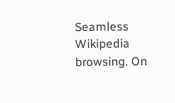Seamless Wikipedia browsing. On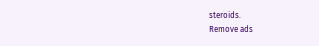steroids.
Remove ads